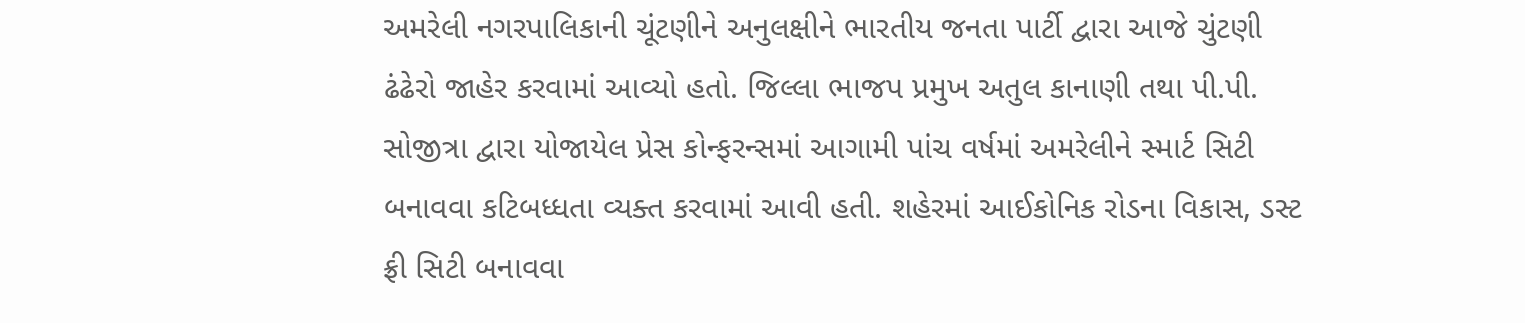અમરેલી નગરપાલિકાની ચૂંટણીને અનુલક્ષીને ભારતીય જનતા પાર્ટી દ્વારા આજે ચુંટણી ઢંઢેરો જાહેર કરવામાં આવ્યો હતો. જિલ્લા ભાજપ પ્રમુખ અતુલ કાનાણી તથા પી.પી. સોજીત્રા દ્વારા યોજાયેલ પ્રેસ કોન્ફરન્સમાં આગામી પાંચ વર્ષમાં અમરેલીને સ્માર્ટ સિટી બનાવવા કટિબધ્ધતા વ્યક્ત કરવામાં આવી હતી. શહેરમાં આઈકોનિક રોડના વિકાસ, ડસ્ટ ફ્રી સિટી બનાવવા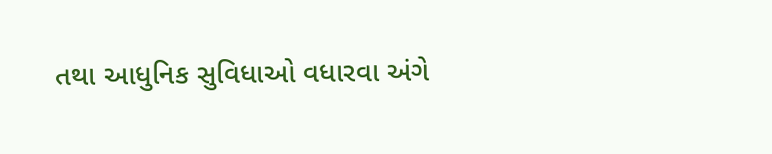તથા આધુનિક સુવિધાઓ વધારવા અંગે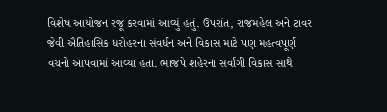વિશેષ આયોજન રજૂ કરવામાં આવ્યું હતું. ઉપરાંત, રાજમહેલ અને ટાવર જેવી ઐતિહાસિક ધરોહરના સંવર્ધન અને વિકાસ માટે પણ મહત્વપૂર્ણ વચનો આપવામાં આવ્યા હતા. ભાજપે શહેરના સર્વાંગી વિકાસ સાથે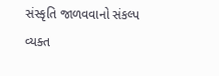સંસ્કૃતિ જાળવવાનો સંકલ્પ વ્યક્ત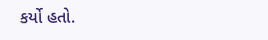કર્યો હતો.